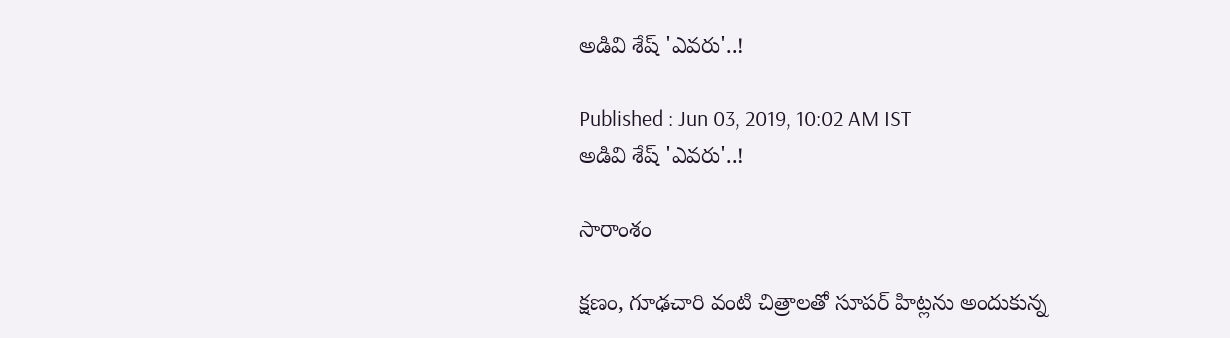అడివి శేష్ 'ఎవరు'..!

Published : Jun 03, 2019, 10:02 AM IST
అడివి శేష్ 'ఎవరు'..!

సారాంశం

క్ష‌ణం, గూఢ‌చారి వంటి చిత్రాలతో సూపర్ హిట్లను అందుకున్న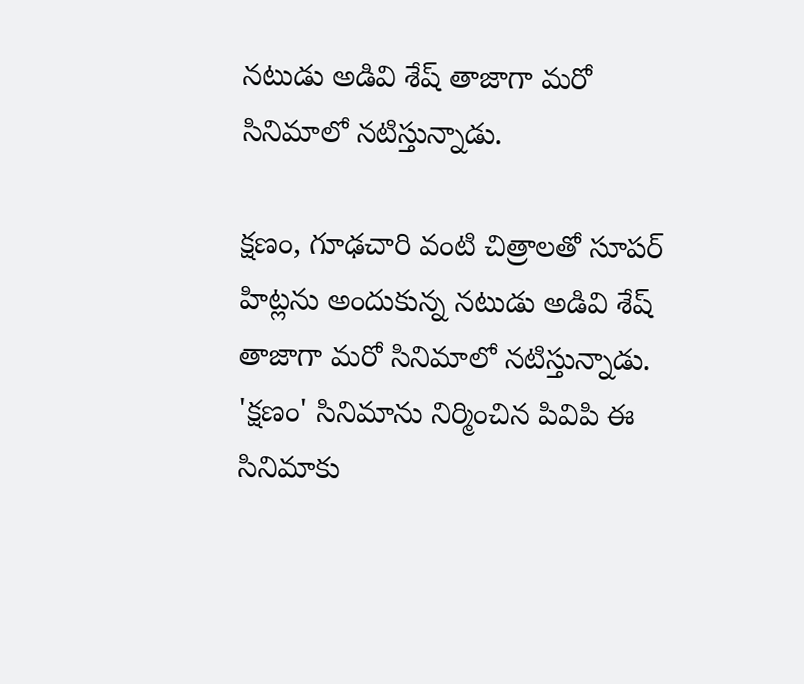నటుడు అడివి శేష్ తాజాగా మరో సినిమాలో నటిస్తున్నాడు.

క్ష‌ణం, గూఢ‌చారి వంటి చిత్రాలతో సూపర్ హిట్లను అందుకున్న నటుడు అడివి శేష్ తాజాగా మరో సినిమాలో నటిస్తున్నాడు. 'క్షణం' సినిమాను నిర్మించిన పివిపి ఈ సినిమాకు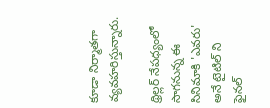కూడా నిర్మాతగా వ్యవహరిస్తున్నారు.

థ్రిల్లర్ నేపధ్యంలో సాగనున్న ఈ సినిమాకి 'ఎవరు' అనే టైటిల్ ని ఫైనల్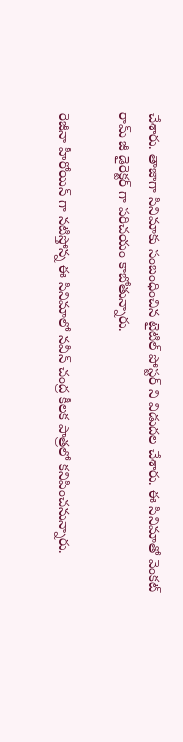చేశారు. తాజాగా సినిమాకు సంబంధించిన టైటిల్ పోస్టర్ ని విడుదల చేశారు. ఈ సినిమాతో వెంకట్ రామ్ జీ డైరెక్టర్ గా పరిచయం కాబోతున్నారు.

రెజీనా హీరోయిన్ గా నటిస్తోన్న ఈ సినిమాలో నవీన్ చంద్ర కీలక పాత్రలో కనిపించనున్నారు.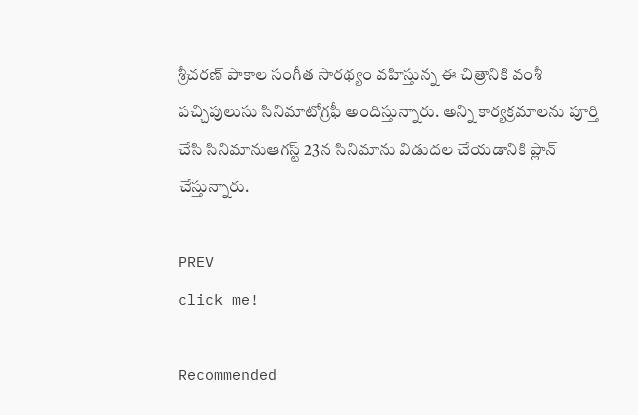శ్రీచ‌ర‌ణ్ పాకాల సంగీత సార‌థ్యం వ‌హిస్తున్న ఈ చిత్రానికి వంశీ ప‌చ్చిపులుసు సినిమాటోగ్రఫీ అందిస్తున్నారు. అన్ని కార్య‌క్ర‌మాల‌ను పూర్తి చేసి సినిమానుఆగ‌స్ట్ 23న సినిమాను విడుదల చేయడానికి ప్లాన్ చేస్తున్నారు.

PREV
click me!

Recommended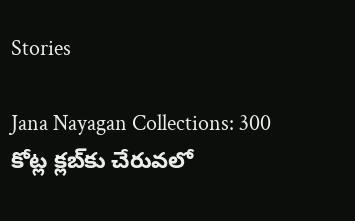Stories

Jana Nayagan Collections: 300 కోట్ల క్లబ్‌కు చేరువలో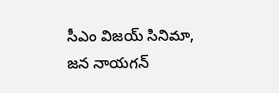సీఎం విజయ్ సినిమా, జన నాయగన్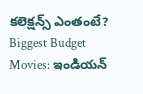కలెక్షన్స్ ఎంతంటే?
Biggest Budget Movies: ఇండియన్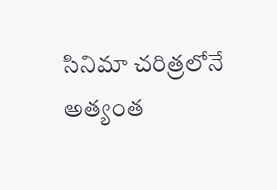సినిమా చరిత్రలోనే అత్యంత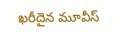ఖరీదైన మూవీస్‌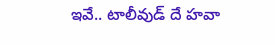ఇవే.. టాలీవుడ్‌ దే హవా